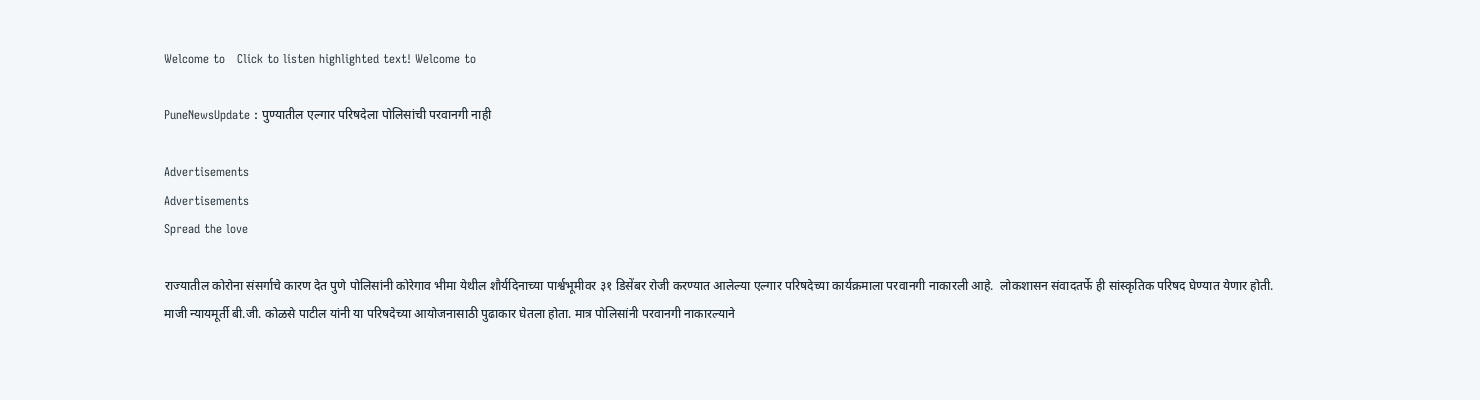Welcome to   Click to listen highlighted text! Welcome to

PuneNewsUpdate : पुण्यातील एल्गार परिषदेला पोलिसांची परवानगी नाही

Advertisements
Advertisements
Spread the love

राज्यातील कोरोना संसर्गाचे कारण देत पुणे पोलिसांनी कोरेगाव भीमा येथील शौर्यदिनाच्या पार्श्वभूमीवर ३१ डिसेंबर रोजी करण्यात आलेल्या एल्गार परिषदेच्या कार्यक्रमाला परवानगी नाकारली आहे.  लोकशासन संवादतर्फे ही सांस्कृतिक परिषद घेण्यात येणार होती. माजी न्यायमूर्ती बी.जी. कोळसे पाटील यांनी या परिषदेच्या आयोजनासाठी पुढाकार घेतला होता. मात्र पोलिसांनी परवानगी नाकारल्याने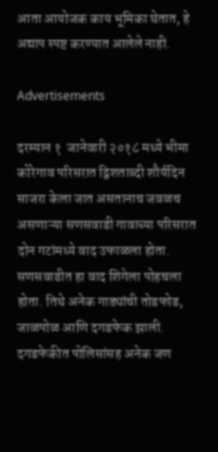आता आयोजक काय भूमिका घेतात, हे अद्याप स्पष्ट करण्यात आलेले नाही.

Advertisements

दरम्यान १  जानेवारी २०१८ मध्ये भीमा कोरेगाव परिसरात द्विशताब्दी शौर्यदिन साजरा केला जात असतानाच जवळच असणाऱ्या सणसवाडी गावाच्या परिसरात दोन गटांमध्ये वाद उफाळला होता. सणसवाडीत हा वाद शिगेला पोहचला होता. तिथे अनेक गाड्यांची तोडफोड, जाळपोळ आणि दगडफेक झाली. दगडफेकीत पोलिसांसह अनेक जण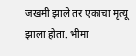जखमी झाले तर एकाचा मृत्यू झाला होता. भीमा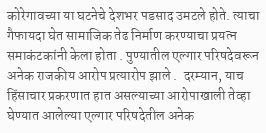कोरेगावच्या या घटनेचे देशभर पडसाद उमटले होते. त्याचा गैफायदा घेत सामाजिक तेढ निर्माण करण्याचा प्रयत्न समाकंटकांनी केला होता . पुण्यातील एल्गार परिषदेवरून अनेक राजकीय आरोप प्रत्यारोप झाले .  दरम्यान, याच हिंसाचार प्रकरणात हात असल्याच्या आरोपाखाली तेव्हा घेण्यात आलेल्या एल्गार परिषदेतील अनेक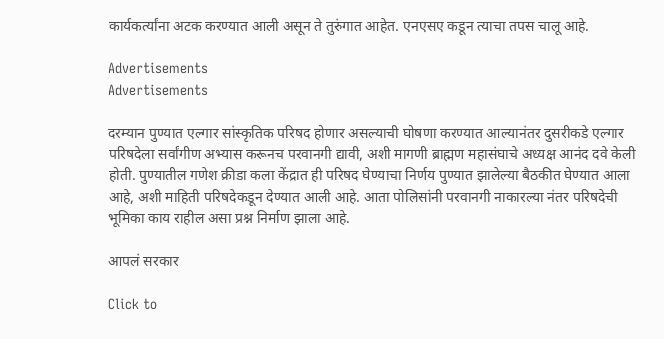कार्यकर्त्यांना अटक करण्यात आली असून ते तुरुंगात आहेत. एनएसए कडून त्याचा तपस चालू आहे.

Advertisements
Advertisements

दरम्यान पुण्यात एल्गार सांस्कृतिक परिषद होणार असल्याची घोषणा करण्यात आल्यानंतर दुसरीकडे एल्गार परिषदेला सर्वांगीण अभ्यास करूनच परवानगी द्यावी, अशी मागणी ब्राह्मण महासंघाचे अध्यक्ष आनंद दवे केली होती. पुण्यातील गणेश क्रीडा कला केंद्रात ही परिषद घेण्याचा निर्णय पुण्यात झालेल्या बैठकीत घेण्यात आला आहे, अशी माहिती परिषदेकडून देण्यात आली आहे. आता पोलिसांनी परवानगी नाकारल्या नंतर परिषदेची भूमिका काय राहील असा प्रश्न निर्माण झाला आहे.

आपलं सरकार

Click to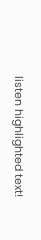listen highlighted text!